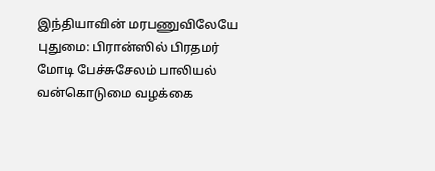இந்தியாவின் மரபணுவிலேயே புதுமை: பிரான்ஸில் பிரதமர் மோடி பேச்சுசேலம் பாலியல் வன்கொடுமை வழக்கை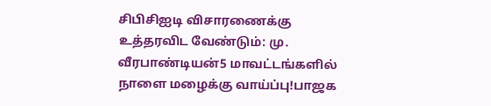சிபிசிஐடி விசாரணைக்கு உத்தரவிட வேண்டும்: மு. வீரபாண்டியன்5 மாவட்டங்களில் நாளை மழைக்கு வாய்ப்பு!பாஜக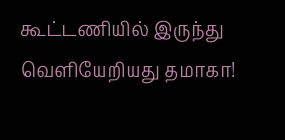கூட்டணியில் இருந்து வெளியேறியது தமாகா!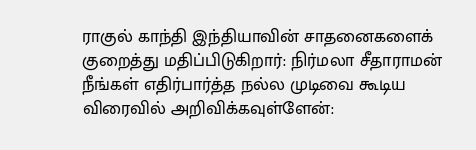ராகுல் காந்தி இந்தியாவின் சாதனைகளைக் குறைத்து மதிப்பிடுகிறார்: நிர்மலா சீதாராமன் நீங்கள் எதிர்பார்த்த நல்ல முடிவை கூடிய விரைவில் அறிவிக்கவுள்ளேன்: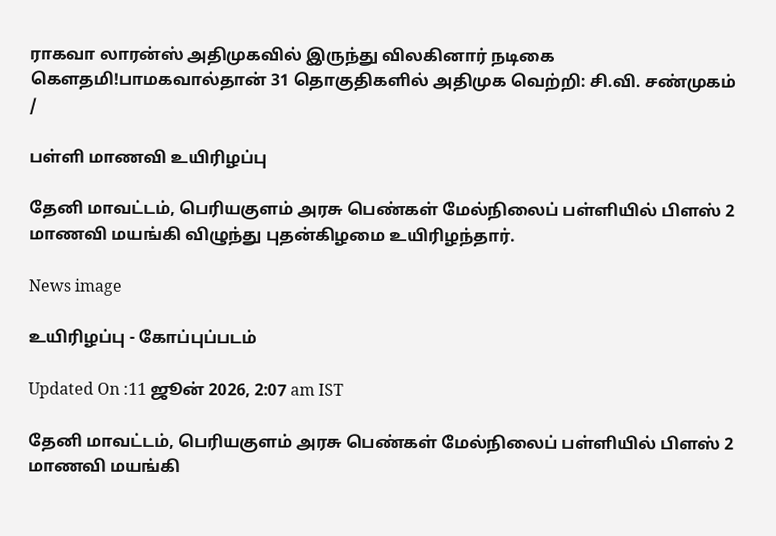ராகவா லாரன்ஸ் அதிமுகவில் இருந்து விலகினார் நடிகை கெளதமி!பாமகவால்தான் 31 தொகுதிகளில் அதிமுக வெற்றி: சி.வி. சண்முகம்
/

பள்ளி மாணவி உயிரிழப்பு

தேனி மாவட்டம், பெரியகுளம் அரசு பெண்கள் மேல்நிலைப் பள்ளியில் பிளஸ் 2 மாணவி மயங்கி விழுந்து புதன்கிழமை உயிரிழந்தார்.

News image

உயிரிழப்பு - கோப்புப்படம்

Updated On :11 ஜூன் 2026, 2:07 am IST

தேனி மாவட்டம், பெரியகுளம் அரசு பெண்கள் மேல்நிலைப் பள்ளியில் பிளஸ் 2 மாணவி மயங்கி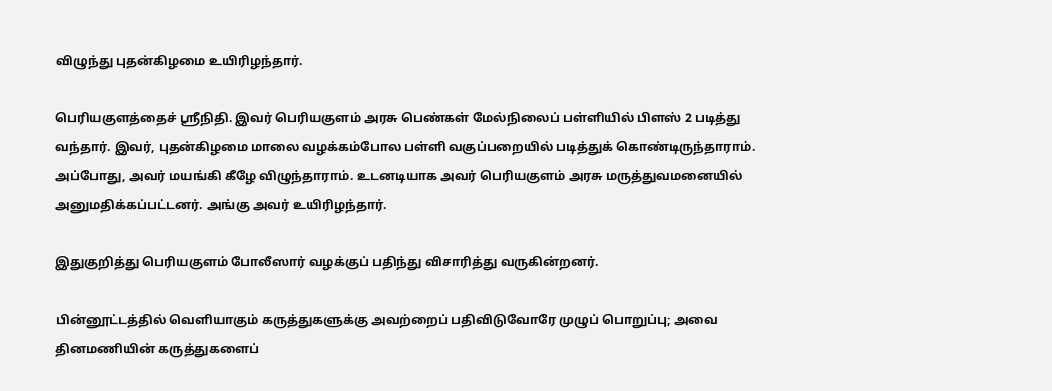விழுந்து புதன்கிழமை உயிரிழந்தார்.

பெரியகுளத்தைச் ஸ்ரீநிதி. இவர் பெரியகுளம் அரசு பெண்கள் மேல்நிலைப் பள்ளியில் பிளஸ் 2 படித்து வந்தார். இவர், புதன்கிழமை மாலை வழக்கம்போல பள்ளி வகுப்பறையில் படித்துக் கொண்டிருந்தாராம். அப்போது, அவர் மயங்கி கீழே விழுந்தாராம். உடனடியாக அவர் பெரியகுளம் அரசு மருத்துவமனையில் அனுமதிக்கப்பட்டனர். அங்கு அவர் உயிரிழந்தார்.

இதுகுறித்து பெரியகுளம் போலீஸார் வழக்குப் பதிந்து விசாரித்து வருகின்றனர்.

பின்னூட்டத்தில் வெளியாகும் கருத்துகளுக்கு அவற்றைப் பதிவிடுவோரே முழுப் பொறுப்பு; அவை தினமணியின் கருத்துகளைப்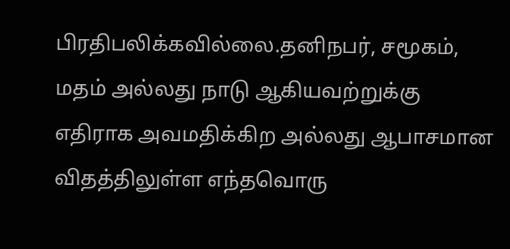பிரதிபலிக்கவில்லை.தனிநபர், சமூகம், மதம் அல்லது நாடு ஆகியவற்றுக்கு எதிராக அவமதிக்கிற அல்லது ஆபாசமான விதத்திலுள்ள எந்தவொரு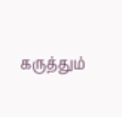கருத்தும்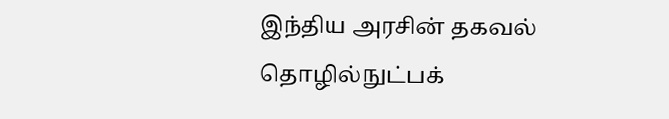இந்திய அரசின் தகவல் தொழில்நுட்பக்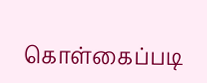கொள்கைப்படி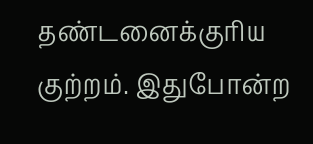தண்டனைக்குரிய குற்றம். இதுபோன்ற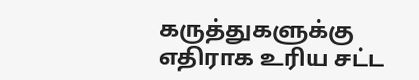கருத்துகளுக்கு எதிராக உரிய சட்ட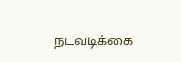நடவடிக்கை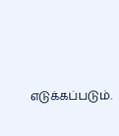எடுக்கப்படும்.